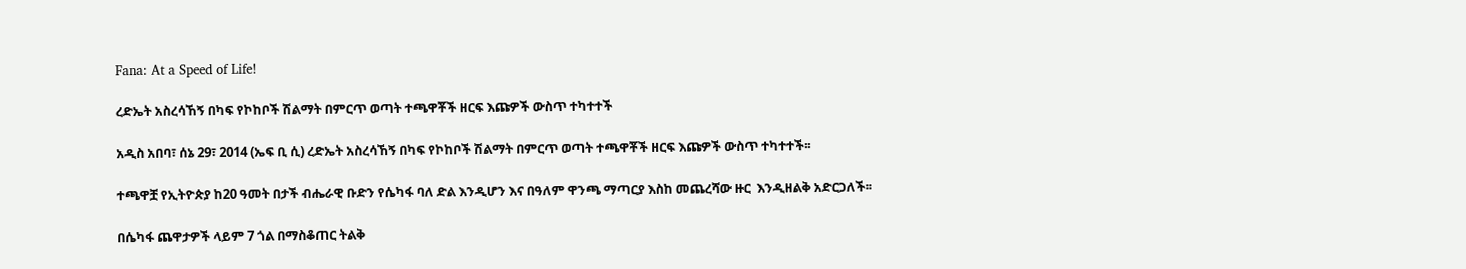Fana: At a Speed of Life!

ረድኤት አስረሳኸኝ በካፍ የኮከቦች ሽልማት በምርጥ ወጣት ተጫዋቾች ዘርፍ እጩዎች ውስጥ ተካተተች

አዲስ አበባ፣ ሰኔ 29፣ 2014 (ኤፍ ቢ ሲ) ረድኤት አስረሳኸኝ በካፍ የኮከቦች ሽልማት በምርጥ ወጣት ተጫዋቾች ዘርፍ እጩዎች ውስጥ ተካተተች፡፡

ተጫዋቿ የኢትዮጵያ ከ20 ዓመት በታች ብሔራዊ ቡድን የሴካፋ ባለ ድል እንዲሆን እና በዓለም ዋንጫ ማጣርያ እስከ መጨረሻው ዙር  እንዲዘልቅ አድርጋለች፡፡

በሴካፋ ጨዋታዎች ላይም 7 ጎል በማስቆጠር ትልቅ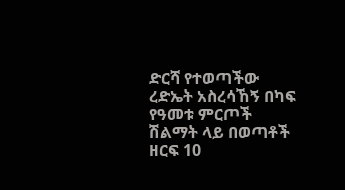ድርሻ የተወጣችው ረድኤት አስረሳኸኝ በካፍ የዓመቱ ምርጦች ሽልማት ላይ በወጣቶች ዘርፍ 10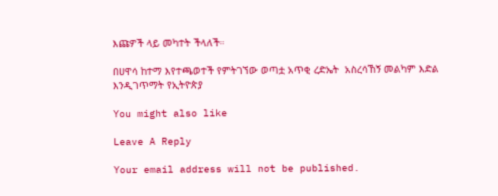እጩዎች ላይ መካተት ችላለች።

በሀዋሳ ከተማ እየተጫወተች የምትገኘው ወጣቷ አጥቂ ረድኤት  አስረሳኸኝ መልካም እድል እንዲገጥማት የኢትዮጵያ

You might also like

Leave A Reply

Your email address will not be published.